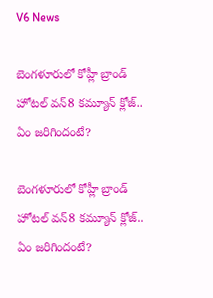V6 News

బెంగళూరులో కోహ్లీ బ్రాండ్ హోటల్‌ వన్8 కమ్యూన్ క్లోజ్.. ఏం జరిగిందంటే?

బెంగళూరులో కోహ్లీ బ్రాండ్ హోటల్‌ వన్8 కమ్యూన్ క్లోజ్.. ఏం జరిగిందంటే?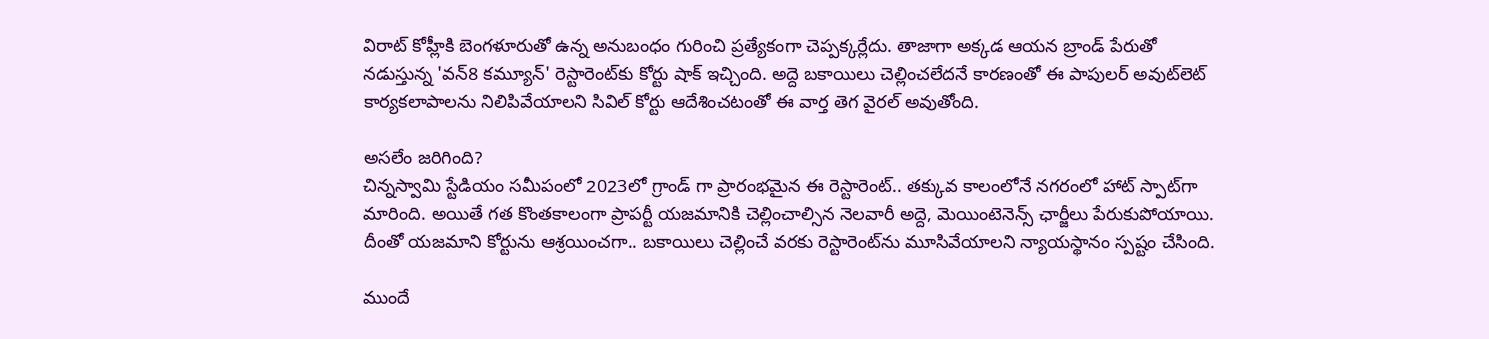విరాట్ కోహ్లీకి బెంగళూరుతో ఉన్న అనుబంధం గురించి ప్రత్యేకంగా చెప్పక్కర్లేదు. తాజాగా అక్కడ ఆయన బ్రాండ్ పేరుతో నడుస్తున్న 'వన్8 కమ్యూన్' రెస్టారెంట్‌కు కోర్టు షాక్ ఇచ్చింది. అద్దె బకాయిలు చెల్లించలేదనే కారణంతో ఈ పాపులర్ అవుట్‌లెట్ కార్యకలాపాలను నిలిపివేయాలని సివిల్ కోర్టు ఆదేశించటంతో ఈ వార్త తెగ వైరల్ అవుతోంది.

అసలేం జరిగింది?
చిన్నస్వామి స్టేడియం సమీపంలో 2023లో గ్రాండ్ గా ప్రారంభమైన ఈ రెస్టారెంట్.. తక్కువ కాలంలోనే నగరంలో హాట్ స్పాట్‌గా మారింది. అయితే గత కొంతకాలంగా ప్రాపర్టీ యజమానికి చెల్లించాల్సిన నెలవారీ అద్దె, మెయింటెనెన్స్ ఛార్జీలు పేరుకుపోయాయి. దీంతో యజమాని కోర్టును ఆశ్రయించగా.. బకాయిలు చెల్లించే వరకు రెస్టారెంట్‌ను మూసివేయాలని న్యాయస్థానం స్పష్టం చేసింది.

ముందే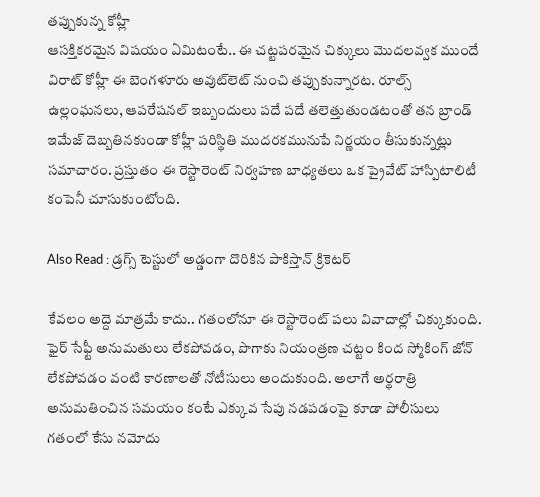తప్పుకున్న కోహ్లీ
ఆసక్తికరమైన విషయం ఏమిటంటే.. ఈ చట్టపరమైన చిక్కులు మొదలవ్వక ముందే విరాట్ కోహ్లీ ఈ బెంగళూరు అవుట్‌లెట్ నుంచి తప్పుకున్నారట. రూల్స్ ఉల్లంఘనలు, ఆపరేషనల్ ఇబ్బందులు పదే పదే తలెత్తుతుండటంతో తన బ్రాండ్ ఇమేజ్‌ దెబ్బతినకుండా కోహ్లీ పరిస్థితి ముదరకమునుపే నిర్ణయం తీసుకున్నట్లు సమాచారం. ప్రస్తుతం ఈ రెస్టారెంట్ నిర్వహణ బాధ్యతలు ఒక ప్రైవేట్ హాస్పిటాలిటీ కంపెనీ చూసుకుంటోంది.

Also Read : డ్రగ్స్ టెస్టులో అడ్డంగా దొరికిన పాకిస్తాన్ క్రికెటర్

కేవలం అద్దె మాత్రమే కాదు.. గతంలోనూ ఈ రెస్టారెంట్ పలు వివాదాల్లో చిక్కుకుంది. ఫైర్ సేఫ్టీ అనుమతులు లేకపోవడం, పొగాకు నియంత్రణ చట్టం కింద స్మోకింగ్ జోన్ లేకపోవడం వంటి కారణాలతో నోటీసులు అందుకుంది. అలాగే అర్థరాత్రి అనుమతించిన సమయం కంటే ఎక్కువ సేపు నడపడంపై కూడా పోలీసులు గతంలో కేసు నమోదు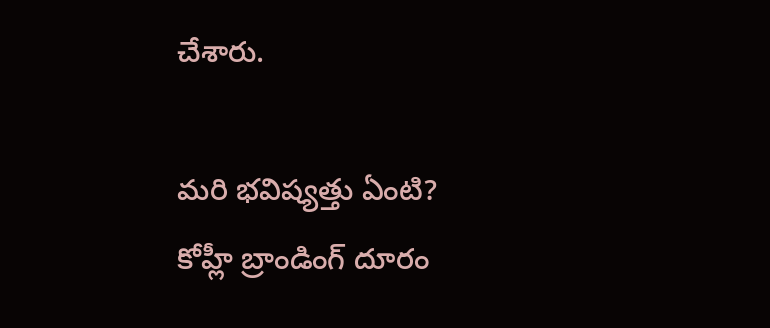చేశారు.

మరి భవిష్యత్తు ఏంటి?
కోహ్లీ బ్రాండింగ్ దూరం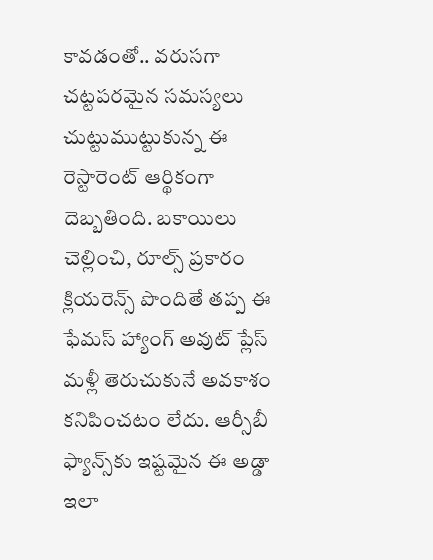కావడంతో.. వరుసగా చట్టపరమైన సమస్యలు చుట్టుముట్టుకున్న ఈ రెస్టారెంట్ ఆర్థికంగా దెబ్బతింది. బకాయిలు చెల్లించి, రూల్స్ ప్రకారం క్లియరెన్స్ పొందితే తప్ప ఈ ఫేమస్ హ్యాంగ్ అవుట్ ప్లేస్ మళ్లీ తెరుచుకునే అవకాశం కనిపించటం లేదు. ఆర్సీబీ ఫ్యాన్స్‌కు ఇష్టమైన ఈ అడ్డా ఇలా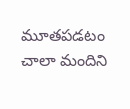మూతపడటం చాలా మందిని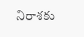నిరాశకు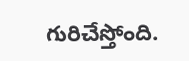గురిచేస్తోంది.